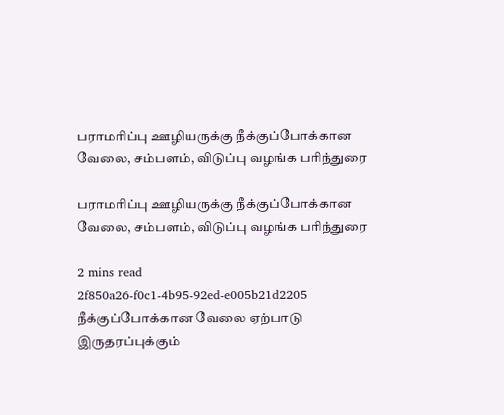பராமரிப்பு ஊழியருக்கு நீக்குப்போக்கான வேலை, சம்பளம், விடுப்பு வழங்க பரிந்துரை

பராமரிப்பு ஊழியருக்கு நீக்குப்போக்கான வேலை, சம்பளம், விடுப்பு வழங்க பரிந்துரை

2 mins read
2f850a26-f0c1-4b95-92ed-e005b21d2205
நீக்குப்போக்கான வேலை ஏற்பாடு இருதரப்புக்கும்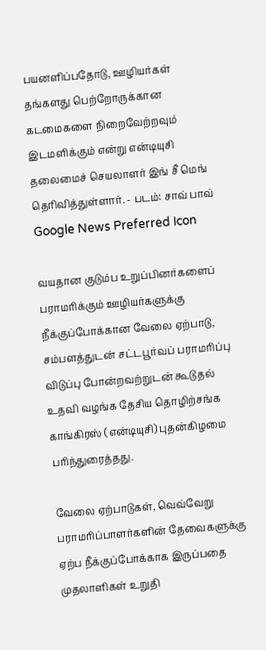பயனளிப்பதோடு, ஊழியர்கள் தங்களது பெற்றோருக்கான கடமைகளை நிறைவேற்றவும் இடமளிக்கும் என்று என்டியுசி தலைமைச் செயலாளர் இங் சீ மெங் தெரிவித்துள்ளார். - படம்: சாவ் பாவ்
Google News Preferred Icon

வயதான குடும்ப உறுப்பினர்களைப் பராமரிக்கும் ஊழியர்களுக்கு நீக்குப்போக்கான வேலை ஏற்பாடு, சம்பளத்துடன் சட்டபூர்வப் பராமரிப்பு விடுப்பு போன்றவற்றுடன் கூடுதல் உதவி வழங்க தேசிய தொழிற்சங்க காங்கிரஸ் (என்டியுசி) புதன்கிழமை பரிந்துரைத்தது.

வேலை ஏற்பாடுகள், வெவ்வேறு பராமரிப்பாளர்களின் தேவைகளுக்கு ஏற்ப நீக்குப்போக்காக இருப்பதை முதலாளிகள் உறுதி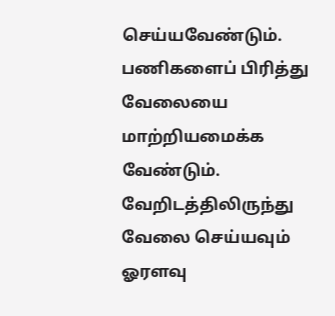செய்யவேண்டும். பணிகளைப் பிரித்து வேலையை மாற்றியமைக்க வேண்டும். வேறிடத்திலிருந்து வேலை செய்யவும் ஓரளவு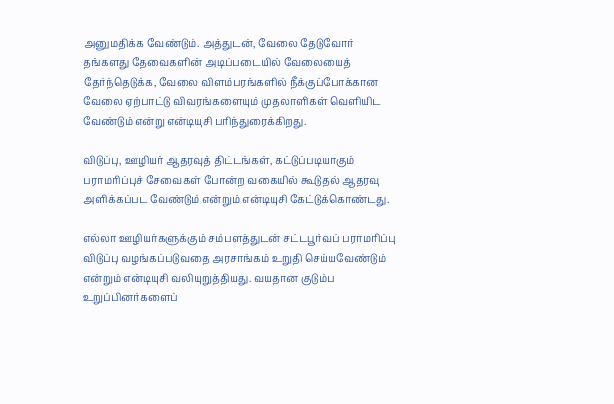அனுமதிக்க வேண்டும். அத்துடன், வேலை தேடுவோர் தங்களது தேவைகளின் அடிப்படையில் வேலையைத் தேர்ந்தெடுக்க, வேலை விளம்பரங்களில் நீக்குப்போக்கான வேலை ஏற்பாட்டு விவரங்களையும் முதலாளிகள் வெளியிட வேண்டும் என்று என்டியுசி பரிந்துரைக்கிறது.

விடுப்பு, ஊழியர் ஆதரவுத் திட்டங்கள், கட்டுப்படியாகும் பராமரிப்புச் சேவைகள் போன்ற வகையில் கூடுதல் ஆதரவு அளிக்கப்பட வேண்டும் என்றும் என்டியுசி கேட்டுக்கொண்டது.

எல்லா ஊழியர்களுக்கும் சம்பளத்துடன் சட்டபூர்வப் பராமரிப்பு விடுப்பு வழங்கப்படுவதை அரசாங்கம் உறுதி செய்யவேண்டும் என்றும் என்டியுசி வலியுறுத்தியது. வயதான குடும்ப உறுப்பினர்களைப்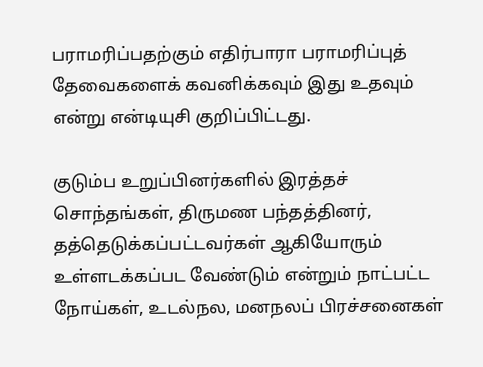பராமரிப்பதற்கும் எதிர்பாரா பராமரிப்புத் தேவைகளைக் கவனிக்கவும் இது உதவும் என்று என்டியுசி குறிப்பிட்டது.

குடும்ப உறுப்பினர்களில் இரத்தச் சொந்தங்கள், திருமண பந்தத்தினர், தத்தெடுக்கப்பட்டவர்கள் ஆகியோரும் உள்ளடக்கப்பட வேண்டும் என்றும் நாட்பட்ட நோய்கள், உடல்நல, மனநலப் பிரச்சனைகள்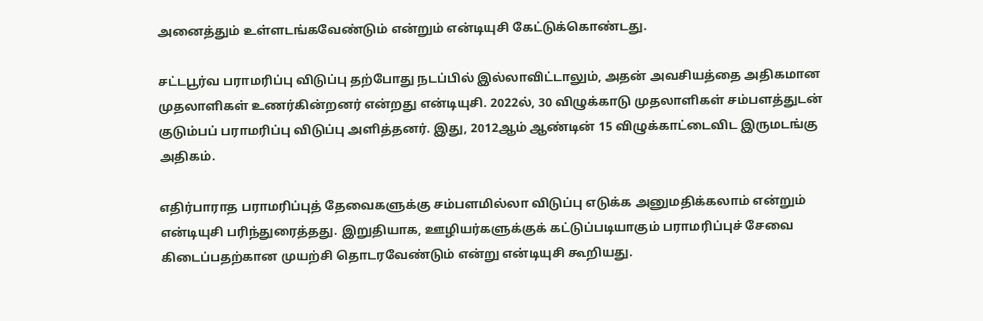அனைத்தும் உள்ளடங்கவேண்டும் என்றும் என்டியுசி கேட்டுக்கொண்டது.

சட்டபூர்வ பராமரிப்பு விடுப்பு தற்போது நடப்பில் இல்லாவிட்டாலும், அதன் அவசியத்தை அதிகமான முதலாளிகள் உணர்கின்றனர் என்றது என்டியுசி. 2022ல், 30 விழுக்காடு முதலாளிகள் சம்பளத்துடன் குடும்பப் பராமரிப்பு விடுப்பு அளித்தனர். இது, 2012ஆம் ஆண்டின் 15 விழுக்காட்டைவிட இருமடங்கு அதிகம்.

எதிர்பாராத பராமரிப்புத் தேவைகளுக்கு சம்பளமில்லா விடுப்பு எடுக்க அனுமதிக்கலாம் என்றும் என்டியுசி பரிந்துரைத்தது. இறுதியாக, ஊழியர்களுக்குக் கட்டுப்படியாகும் பராமரிப்புச் சேவை கிடைப்பதற்கான முயற்சி தொடரவேண்டும் என்று என்டியுசி கூறியது.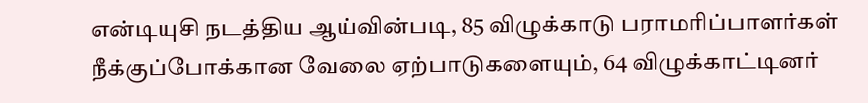என்டியுசி நடத்திய ஆய்வின்படி, 85 விழுக்காடு பராமரிப்பாளர்கள் நீக்குப்போக்கான வேலை ஏற்பாடுகளையும், 64 விழுக்காட்டினர்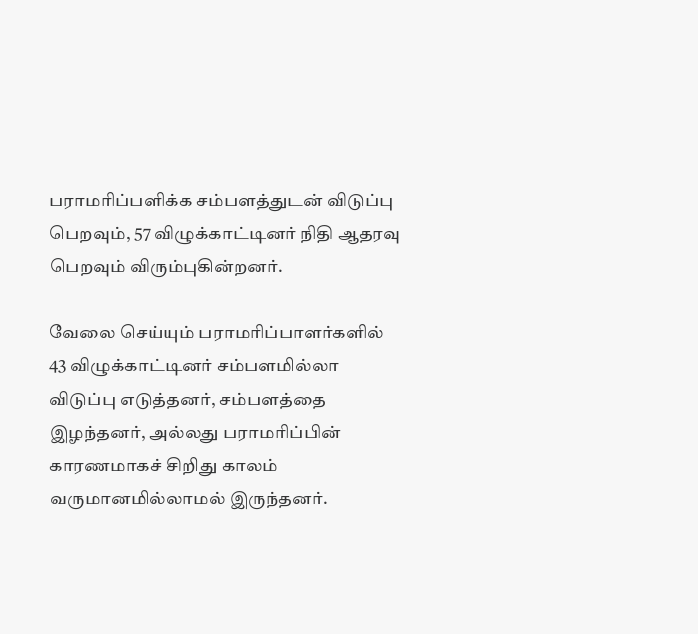பராமரிப்பளிக்க சம்பளத்துடன் விடுப்பு பெறவும், 57 விழுக்காட்டினர் நிதி ஆதரவு பெறவும் விரும்புகின்றனர்.

வேலை செய்யும் பராமரிப்பாளர்களில் 43 விழுக்காட்டினர் சம்பளமில்லா விடுப்பு எடுத்தனர், சம்பளத்தை இழந்தனர், அல்லது பராமரிப்பின் காரணமாகச் சிறிது காலம் வருமானமில்லாமல் இருந்தனர்.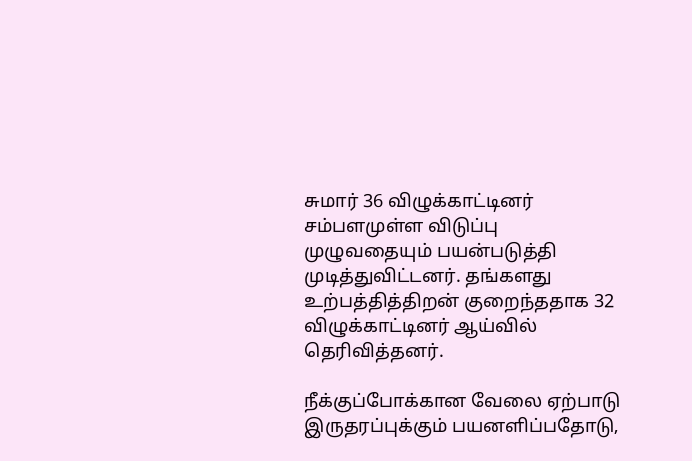சுமார் 36 விழுக்காட்டினர் சம்பளமுள்ள விடுப்பு முழுவதையும் பயன்படுத்தி முடித்துவிட்டனர். தங்களது உற்பத்தித்திறன் குறைந்ததாக 32 விழுக்காட்டினர் ஆய்வில் தெரிவித்தனர்.

நீக்குப்போக்கான வேலை ஏற்பாடு இருதரப்புக்கும் பயனளிப்பதோடு,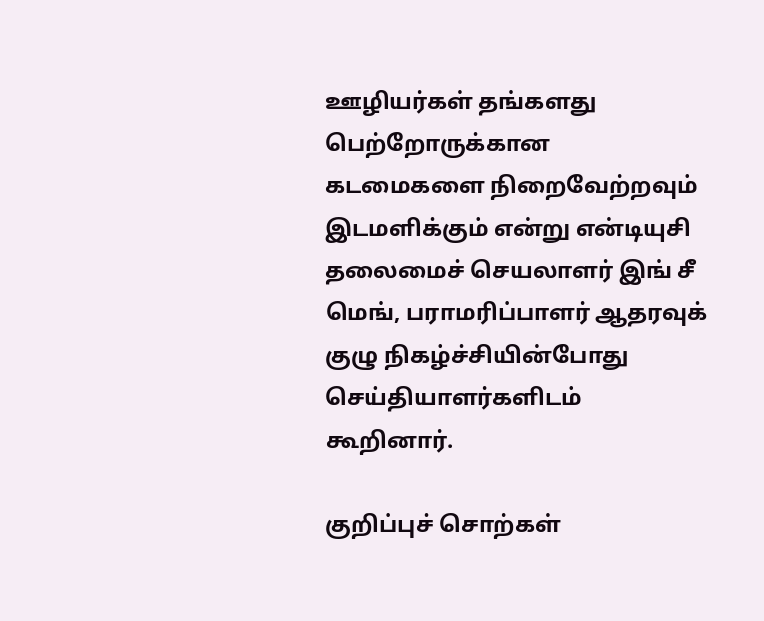ஊழியர்கள் தங்களது பெற்றோருக்கான கடமைகளை நிறைவேற்றவும் இடமளிக்கும் என்று என்டியுசி தலைமைச் செயலாளர் இங் சீ மெங், பராமரிப்பாளர் ஆதரவுக் குழு நிகழ்ச்சியின்போது செய்தியாளர்களிடம் கூறினார்.

குறிப்புச் சொற்கள்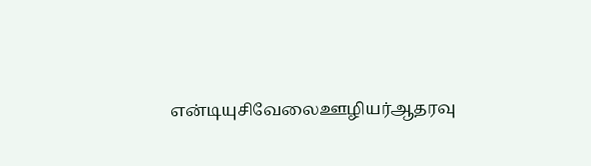என்டியுசிவேலைஊழியர்ஆதரவு